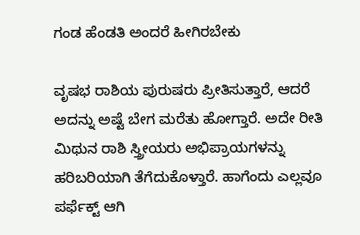ಗಂಡ ಹೆಂಡತಿ ಅಂದರೆ ಹೀಗಿರಬೇಕು

ವೃಷಭ ರಾಶಿಯ ಪುರುಷರು ಪ್ರೀತಿಸುತ್ತಾರೆ, ಆದರೆ ಅದನ್ನು ಅಷ್ಟೆ ಬೇಗ ಮರೆತು ಹೋಗ್ತಾರೆ. ಅದೇ ರೀತಿ ಮಿಥುನ ರಾಶಿ ಸ್ತ್ರೀಯರು ಅಭಿಪ್ರಾಯಗಳನ್ನು ಹರಿಬರಿಯಾಗಿ ತೆಗೆದುಕೊಳ್ತಾರೆ. ಹಾಗೆಂದು ಎಲ್ಲವೂ ಪರ್ಫೆಕ್ಟ್ ಆಗಿ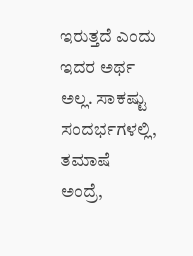ಇರುತ್ತದೆ ಎಂದು ಇದರ ಅರ್ಥ ಅಲ್ಲ. ಸಾಕಷ್ಟು ಸಂದರ್ಭಗಳಲ್ಲಿ, ತಮಾಷೆ ಅಂದ್ರೆ,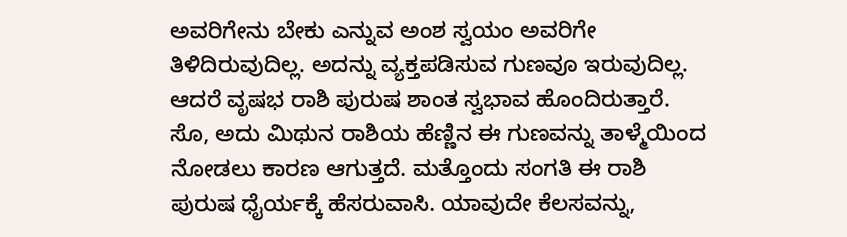ಅವರಿಗೇನು ಬೇಕು ಎನ್ನುವ ಅಂಶ ಸ್ವಯಂ ಅವರಿಗೇ ತಿಳಿದಿರುವುದಿಲ್ಲ. ಅದನ್ನು ವ್ಯಕ್ತಪಡಿಸುವ ಗುಣವೂ ಇರುವುದಿಲ್ಲ. ಆದರೆ ವೃಷಭ ರಾಶಿ ಪುರುಷ ಶಾಂತ ಸ್ವಭಾವ ಹೊಂದಿರುತ್ತಾರೆ. ಸೊ, ಅದು ಮಿಥುನ ರಾಶಿಯ ಹೆಣ್ಣಿನ ಈ ಗುಣವನ್ನು ತಾಳ್ಮೆಯಿಂದ ನೋಡಲು ಕಾರಣ ಆಗುತ್ತದೆ. ಮತ್ತೊಂದು ಸಂಗತಿ ಈ ರಾಶಿ ಪುರುಷ ಧೈರ್ಯಕ್ಕೆ ಹೆಸರುವಾಸಿ. ಯಾವುದೇ ಕೆಲಸವನ್ನು,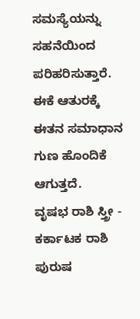ಸಮಸ್ಯೆಯನ್ನು ಸಹನೆಯಿಂದ ಪರಿಹರಿಸುತ್ತಾರೆ. ಈಕೆ ಆತುರಕ್ಕೆ ಈತನ ಸಮಾಧಾನ ಗುಣ ಹೊಂದಿಕೆ ಆಗುತ್ತದೆ.
ವೃಷಭ ರಾಶಿ ಸ್ತ್ರೀ - ಕರ್ಕಾಟಕ ರಾಶಿ ಪುರುಷ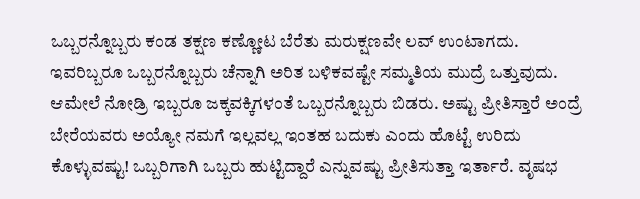ಒಬ್ಬರನ್ನೊಬ್ಬರು ಕಂಡ ತಕ್ಷಣ ಕಣ್ಣೋಟ ಬೆರೆತು ಮರುಕ್ಷಣವೇ ಲವ್ ಉಂಟಾಗದು. ಇವರಿಬ್ಬರೂ ಒಬ್ಬರನ್ನೊಬ್ಬರು ಚೆನ್ನಾಗಿ ಅರಿತ ಬಳಿಕವಷ್ಟೇ ಸಮ್ಮತಿಯ ಮುದ್ರೆ ಒತ್ತುವುದು. ಆಮೇಲೆ ನೋಡ್ರಿ ಇಬ್ಬರೂ ಜಕ್ಕವಕ್ಕಿಗಳಂತೆ ಒಬ್ಬರನ್ನೊಬ್ಬರು ಬಿಡರು. ಅಷ್ಟು ಪ್ರೀತಿಸ್ತಾರೆ ಅಂದ್ರೆ ಬೇರೆಯವರು ಅಯ್ಯೋ ನಮಗೆ ಇಲ್ಲವಲ್ಲ ಇಂತಹ ಬದುಕು ಎಂದು ಹೊಟ್ಟೆ ಉರಿದು ಕೊಳ್ಳುವಷ್ಟು! ಒಬ್ಬರಿಗಾಗಿ ಒಬ್ಬರು ಹುಟ್ಟಿದ್ದಾರೆ ಎನ್ನುವಷ್ಟು ಪ್ರೀತಿಸುತ್ತಾ ಇರ್ತಾರೆ. ವೃಷಭ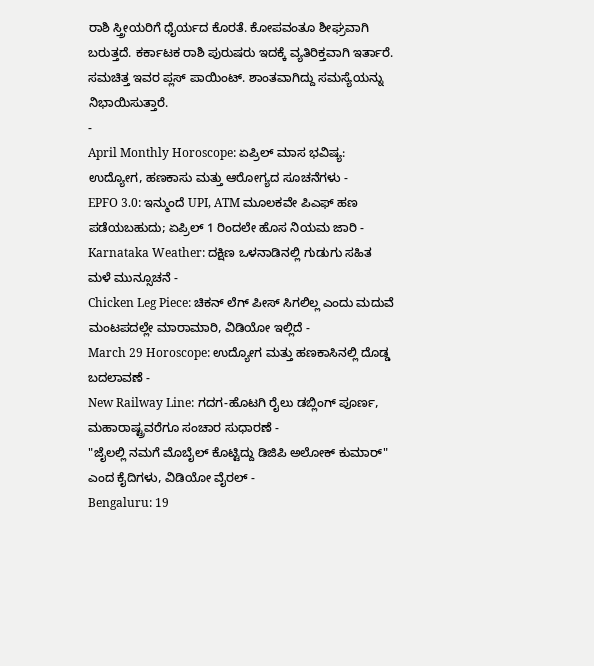ರಾಶಿ ಸ್ತ್ರೀಯರಿಗೆ ಧೈರ್ಯದ ಕೊರತೆ. ಕೋಪವಂತೂ ಶೀಘ್ರವಾಗಿ ಬರುತ್ತದೆ. ಕರ್ಕಾಟಕ ರಾಶಿ ಪುರುಷರು ಇದಕ್ಕೆ ವ್ಯತಿರಿಕ್ತವಾಗಿ ಇರ್ತಾರೆ. ಸಮಚಿತ್ತ ಇವರ ಪ್ಲಸ್ ಪಾಯಿಂಟ್. ಶಾಂತವಾಗಿದ್ದು ಸಮಸ್ಯೆಯನ್ನು ನಿಭಾಯಿಸುತ್ತಾರೆ.
-
April Monthly Horoscope: ಏಪ್ರಿಲ್ ಮಾಸ ಭವಿಷ್ಯ: ಉದ್ಯೋಗ, ಹಣಕಾಸು ಮತ್ತು ಆರೋಗ್ಯದ ಸೂಚನೆಗಳು -
EPFO 3.0: ಇನ್ಮುಂದೆ UPI, ATM ಮೂಲಕವೇ ಪಿಎಫ್ ಹಣ ಪಡೆಯಬಹುದು; ಏಪ್ರಿಲ್ 1 ರಿಂದಲೇ ಹೊಸ ನಿಯಮ ಜಾರಿ -
Karnataka Weather: ದಕ್ಷಿಣ ಒಳನಾಡಿನಲ್ಲಿ ಗುಡುಗು ಸಹಿತ ಮಳೆ ಮುನ್ಸೂಚನೆ -
Chicken Leg Piece: ಚಿಕನ್ ಲೆಗ್ ಪೀಸ್ ಸಿಗಲಿಲ್ಲ ಎಂದು ಮದುವೆ ಮಂಟಪದಲ್ಲೇ ಮಾರಾಮಾರಿ, ವಿಡಿಯೋ ಇಲ್ಲಿದೆ -
March 29 Horoscope: ಉದ್ಯೋಗ ಮತ್ತು ಹಣಕಾಸಿನಲ್ಲಿ ದೊಡ್ಡ ಬದಲಾವಣೆ -
New Railway Line: ಗದಗ-ಹೊಟಗಿ ರೈಲು ಡಬ್ಲಿಂಗ್ ಪೂರ್ಣ, ಮಹಾರಾಷ್ಟ್ರವರೆಗೂ ಸಂಚಾರ ಸುಧಾರಣೆ -
"ಜೈಲಲ್ಲಿ ನಮಗೆ ಮೊಬೈಲ್ ಕೊಟ್ಟಿದ್ದು ಡಿಜಿಪಿ ಅಲೋಕ್ ಕುಮಾರ್" ಎಂದ ಕೈದಿಗಳು, ವಿಡಿಯೋ ವೈರಲ್ -
Bengaluru: 19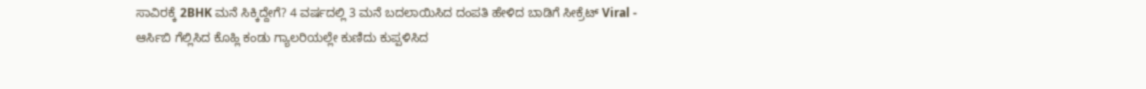ಸಾವಿರಕ್ಕೆ 2BHK ಮನೆ ಸಿಕ್ಕಿದ್ದೇಗೆ? 4 ವರ್ಷದಲ್ಲಿ 3 ಮನೆ ಬದಲಾಯಿಸಿದ ದಂಪತಿ ಹೇಳಿದ ಬಾಡಿಗೆ ಸೀಕ್ರೆಟ್ Viral -
ಆರ್ಸಿಬಿ ಗೆಲ್ಲಿಸಿದ ಕೊಹ್ಲಿ ಕಂಡು ಗ್ಯಾಲರಿಯಲ್ಲೇ ಕುಣಿದು ಕುಪ್ಪಳಿಸಿದ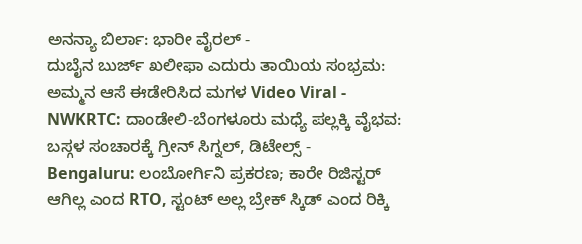ಅನನ್ಯಾ ಬಿರ್ಲಾ: ಭಾರೀ ವೈರಲ್ -
ದುಬೈನ ಬುರ್ಜ್ ಖಲೀಫಾ ಎದುರು ತಾಯಿಯ ಸಂಭ್ರಮ: ಅಮ್ಮನ ಆಸೆ ಈಡೇರಿಸಿದ ಮಗಳ Video Viral -
NWKRTC: ದಾಂಡೇಲಿ-ಬೆಂಗಳೂರು ಮಧ್ಯೆ ಪಲ್ಲಕ್ಕಿ ವೈಭವ: ಬಸ್ಗಳ ಸಂಚಾರಕ್ಕೆ ಗ್ರೀನ್ ಸಿಗ್ನಲ್, ಡಿಟೇಲ್ಸ್ -
Bengaluru: ಲಂಬೋರ್ಗಿನಿ ಪ್ರಕರಣ; ಕಾರೇ ರಿಜಿಸ್ಟರ್ ಆಗಿಲ್ಲ ಎಂದ RTO, ಸ್ಟಂಟ್ ಅಲ್ಲ ಬ್ರೇಕ್ ಸ್ಕಿಡ್ ಎಂದ ರಿಕ್ಕಿ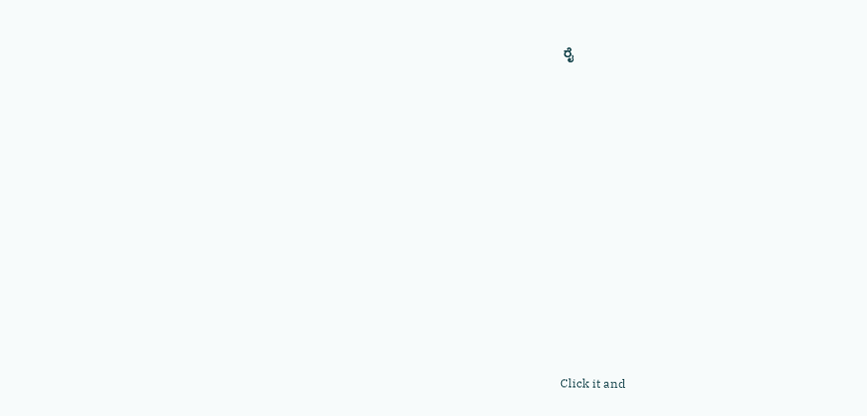ರೈ












Click it and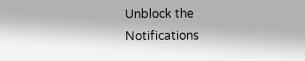Unblock the Notifications